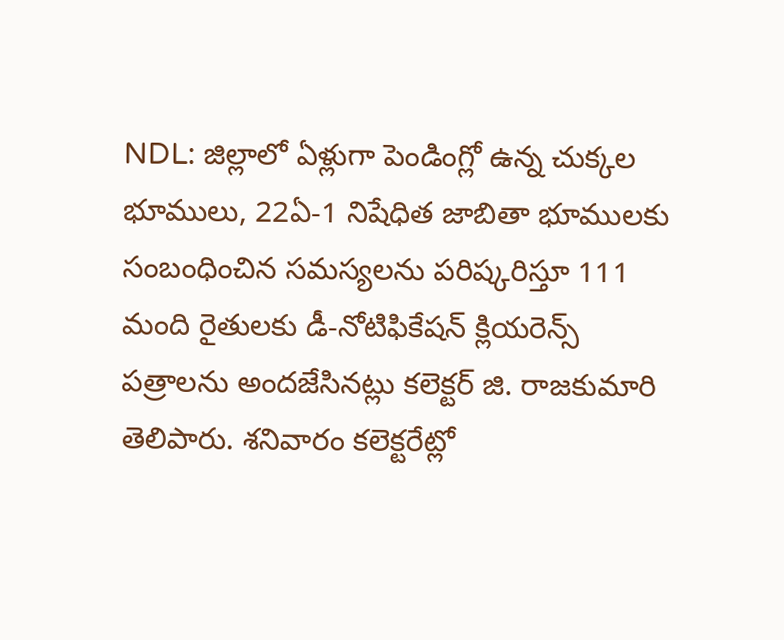NDL: జిల్లాలో ఏళ్లుగా పెండింగ్లో ఉన్న చుక్కల భూములు, 22ఏ-1 నిషేధిత జాబితా భూములకు సంబంధించిన సమస్యలను పరిష్కరిస్తూ 111 మంది రైతులకు డీ-నోటిఫికేషన్ క్లియరెన్స్ పత్రాలను అందజేసినట్లు కలెక్టర్ జి. రాజకుమారి తెలిపారు. శనివారం కలెక్టరేట్లో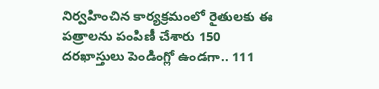నిర్వహించిన కార్యక్రమంలో రైతులకు ఈ పత్రాలను పంపిణీ చేశారు 150 దరఖాస్తులు పెండింగ్లో ఉండగా.. 111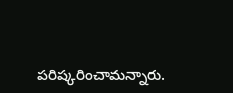పరిష్కరించామన్నారు.